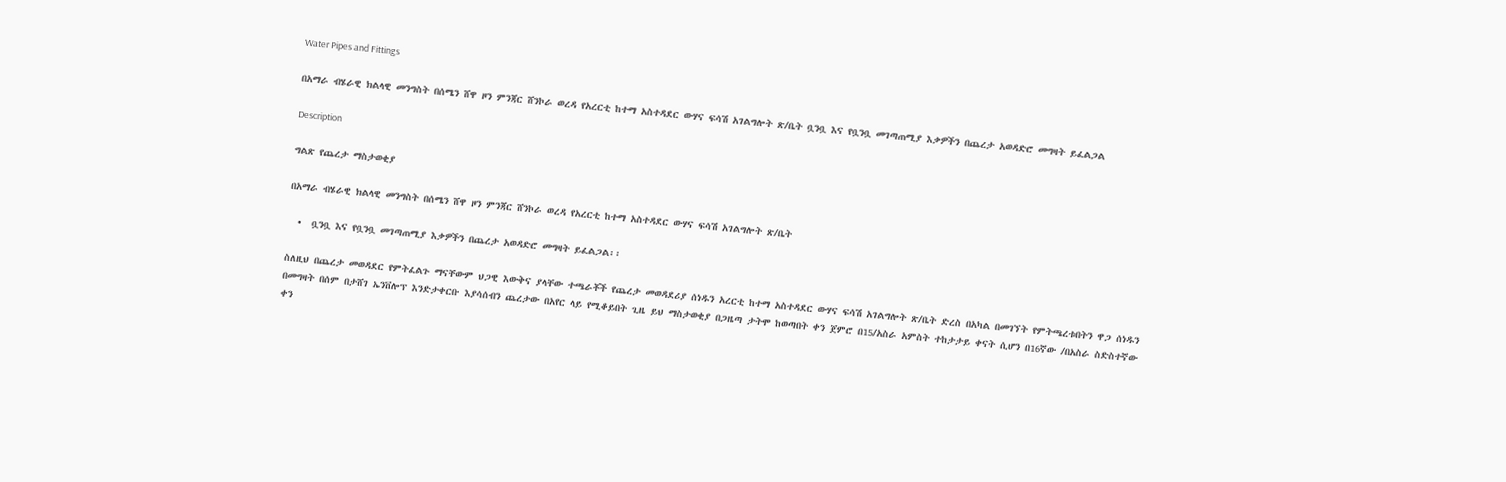Water Pipes and Fittings

በአማራ ብሄራዊ ክልላዊ መንግስት በሰሜን ሸዋ ዞን ምንጃር ሸንኮራ ወረዳ የአረርቲ ከተማ አስተዳደር ውሃና ፍሳሽ አገልግሎት ጽ/ቤት ቧንቧ እና የቧንቧ መገጣጠሚያ እቃዎችን በጨረታ አወዳድሮ መግዛት ይፈልጋል

Description

ግልጽ የጨረታ ማስታወቂያ

በአማራ ብሄራዊ ክልላዊ መንግስት በሰሜን ሸዋ ዞን ምንጃር ሸንኮራ ወረዳ የአረርቲ ከተማ አስተዳደር ውሃና ፍሳሽ አገልግሎት ጽ/ቤት

  •  ቧንቧ እና የቧንቧ መገጣጠሚያ እቃዎችን በጨረታ አወዳድሮ መግዛት ይፈልጋል፡፡

ስለዚህ በጨረታ መወዳደር የምትፈልጉ ማናቸውም ህጋዊ እውቅና ያላቸው ተጫራቾች የጨረታ መወዳደሪያ ሰነዱን አረርቲ ከተማ አስተዳደር ውሃና ፍሳሽ አገልግሎት ጽ/ቤት ድረስ በአካል በመገኘት የምትጫረቱበትን ዋጋ ሰነዱን በመግዛት በሰም በታሸገ ኤንቨሎፕ እንድታቀርቡ እያሳሰብን ጨረታው በአየር ላይ የሚቆይበት ጊዜ ይህ ማስታወቂያ በጋዜጣ ታትሞ ከወጣበት ቀን ጀምሮ በ15/አስራ አምስት ተከታታይ ቀናት ሲሆን በ16ኛው /በአስራ ስድስተኛው ቀን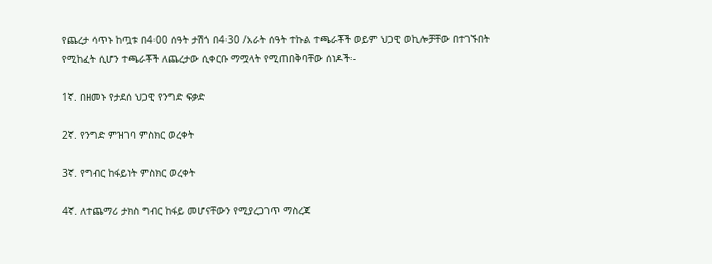የጨረታ ሳጥኑ ከጧቱ በ4፡00 ሰዓት ታሽጎ በ4፡30 /አራት ሰዓት ተኩል ተጫራቾች ወይም ህጋዊ ወኪሎቻቸው በተገኙበት የሚከፈት ሲሆን ተጫራቾች ለጨረታው ሲቀርቡ ማሟላት የሚጠበቅባቸው ሰነዶች፡-

1ኛ. በዘመኑ የታደሰ ህጋዊ የንግድ ፍቃድ

2ኛ. የንግድ ምዝገባ ምስክር ወረቀት

3ኛ. የግብር ከፋይነት ምስክር ወረቀት

4ኛ. ለተጨማሪ ታክስ ግብር ከፋይ መሆናቸውን የሚያረጋገጥ ማስረጃ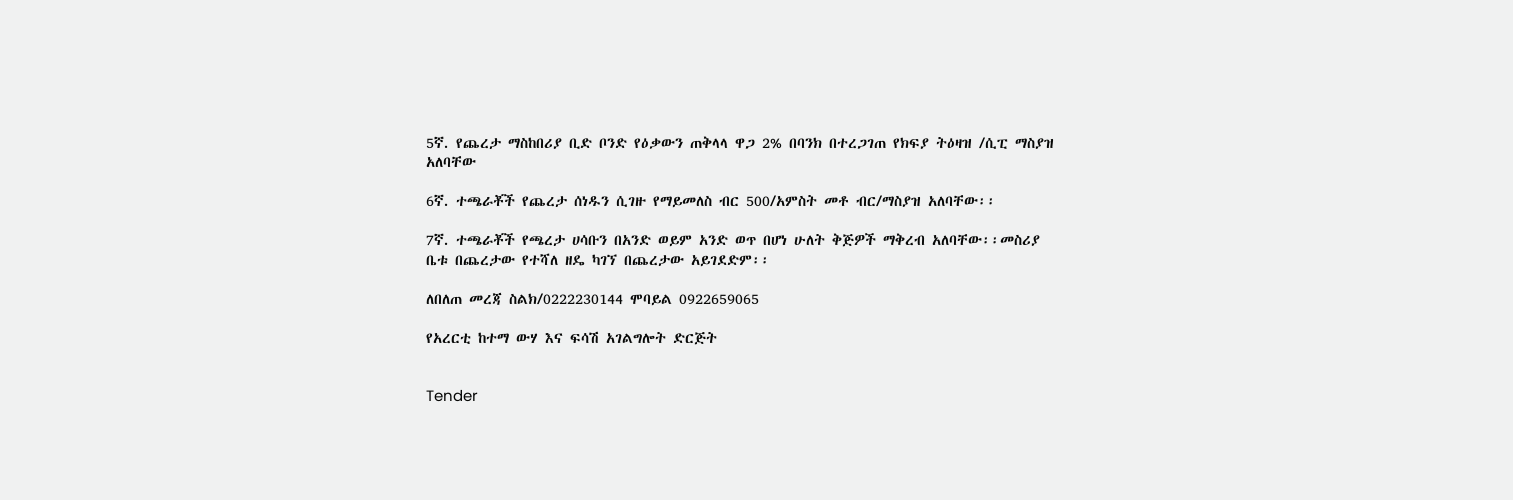5ኛ. የጨረታ ማስከበሪያ ቢድ ቦንድ የዕቃውን ጠቅላላ ዋጋ 2% በባንክ በተረጋገጠ የክፍያ ትዕዛዝ /ሲፒ ማስያዝ አለባቸው

6ኛ. ተጫራቾች የጨረታ ሰነዱን ሲገዙ የማይመለስ ብር 500/አምስት መቶ ብር/ማስያዝ አለባቸው፡፡

7ኛ. ተጫራቾች የጫረታ ሀሳቡን በአንድ ወይም አንድ ወጥ በሆነ ሁለት ቅጅዎች ማቅረብ አለባቸው፡፡መስሪያ ቤቱ በጨረታው የተሻለ ዘዴ ካገኘ በጨረታው አይገደድም፡፡

ለበለጠ መረጃ ስልክ/0222230144 ሞባይል 0922659065

የአረርቲ ከተማ ውሃ እና ፍሳሽ አገልግሎት ድርጅት


Tender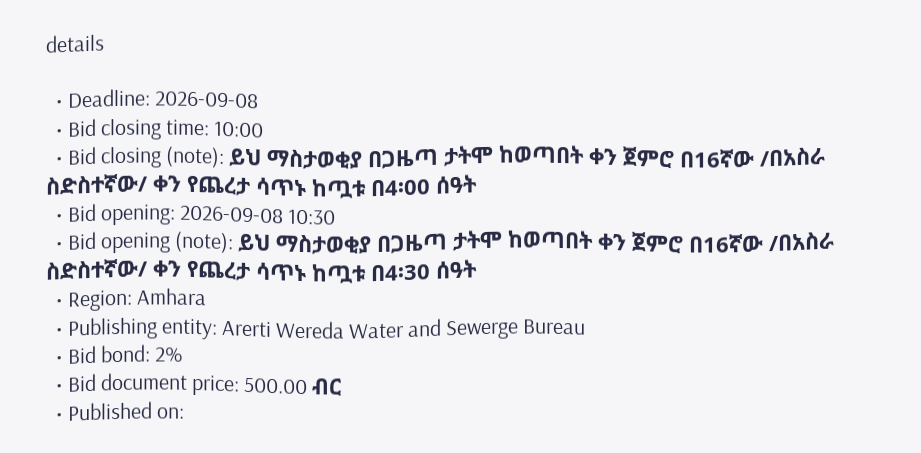details

  • Deadline: 2026-09-08
  • Bid closing time: 10:00
  • Bid closing (note): ይህ ማስታወቂያ በጋዜጣ ታትሞ ከወጣበት ቀን ጀምሮ በ16ኛው /በአስራ ስድስተኛው/ ቀን የጨረታ ሳጥኑ ከጧቱ በ4፡00 ሰዓት
  • Bid opening: 2026-09-08 10:30
  • Bid opening (note): ይህ ማስታወቂያ በጋዜጣ ታትሞ ከወጣበት ቀን ጀምሮ በ16ኛው /በአስራ ስድስተኛው/ ቀን የጨረታ ሳጥኑ ከጧቱ በ4፡30 ሰዓት
  • Region: Amhara
  • Publishing entity: Arerti Wereda Water and Sewerge Bureau
  • Bid bond: 2%
  • Bid document price: 500.00 ብር
  • Published on: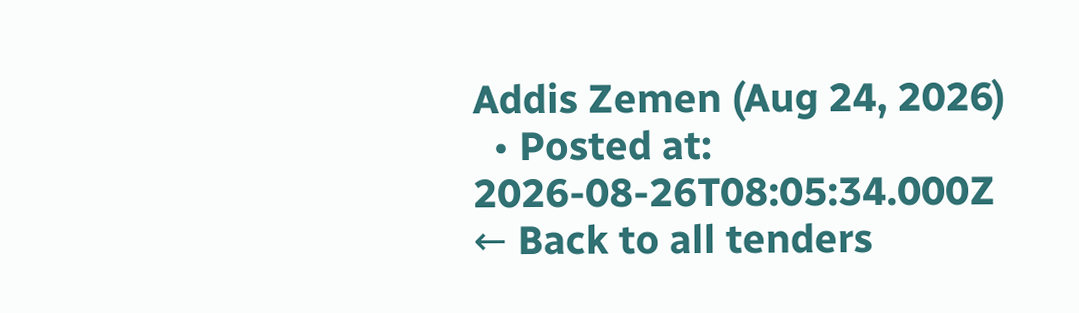Addis Zemen (Aug 24, 2026)
  • Posted at: 2026-08-26T08:05:34.000Z
← Back to all tenders